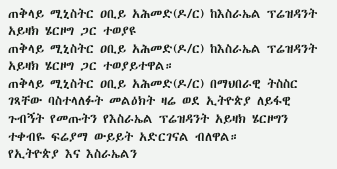ጠቅላይ ሚኒስትር ዐቢይ አሕመድ(ዶ/ር) ከእስራኤል ፕሬዝዳንት አይዛክ ሄርዞግ ጋር ተወያዩ
ጠቅላይ ሚኒስትር ዐቢይ አሕመድ(ዶ/ር) ከእስራኤል ፕሬዝዳንት አይዛክ ሄርዞግ ጋር ተወያይተዋል።
ጠቅላይ ሚኒስትር ዐቢይ አሕመድ(ዶ/ር) በማህበራዊ ትስስር ገጻቸው ባስተላለፉት መልዕክት ዛሬ ወደ ኢትዮጵያ ለይፋዊ ጉብኝት የመጡትን የእስራኤል ፕሬዝዳንት አይዛክ ሄርዞግን ተቀብዬ ፍሬያማ ውይይት አድርገናል ብለዋል።
የኢትዮጵያ እና እስራኤልን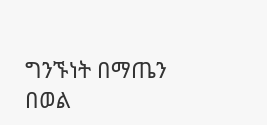ግንኙነት በማጤን በወል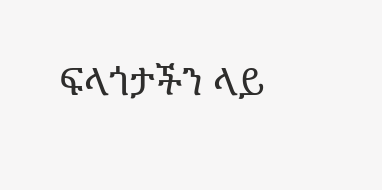ፍላጎታችን ላይ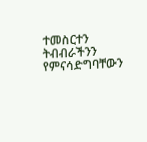ተመስርተን ትብብራችንን የምናሳድግባቸውን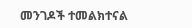መንገዶች ተመልክተናል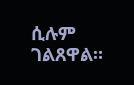ሲሉም ገልጸዋል።